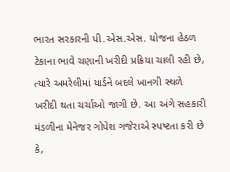ભારત સરકારની પી.એસ.એસ. યોજના હેઠળ ટેકાના ભાવે ચણાની ખરીદી પ્રક્રિયા ચાલી રહી છે, ત્યારે અમરેલીમાં યાર્ડને બદલે ખાનગી સ્થળે ખરીદી થતા ચર્ચાઓ જાગી છે. આ અંગે સહકારી મંડળીના મેનેજર ગોપેશ ગજેરાએ સ્પષ્ટતા કરી છે કે,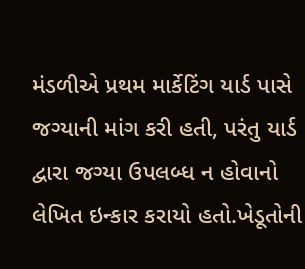મંડળીએ પ્રથમ માર્કેટિંગ યાર્ડ પાસે જગ્યાની માંગ કરી હતી, પરંતુ યાર્ડ દ્વારા જગ્યા ઉપલબ્ધ ન હોવાનો લેખિત ઇન્કાર કરાયો હતો.ખેડૂતોની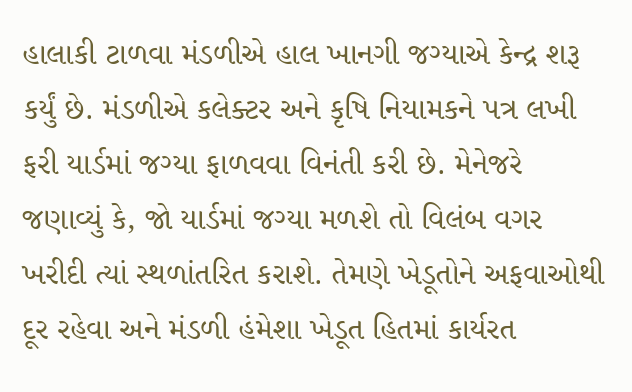હાલાકી ટાળવા મંડળીએ હાલ ખાનગી જગ્યાએ કેન્દ્ર શરૂ કર્યું છે. મંડળીએ કલેક્ટર અને કૃષિ નિયામકને પત્ર લખી ફરી યાર્ડમાં જગ્યા ફાળવવા વિનંતી કરી છે. મેનેજરે જણાવ્યું કે, જો યાર્ડમાં જગ્યા મળશે તો વિલંબ વગર ખરીદી ત્યાં સ્થળાંતરિત કરાશે. તેમણે ખેડૂતોને અફવાઓથી દૂર રહેવા અને મંડળી હંમેશા ખેડૂત હિતમાં કાર્યરત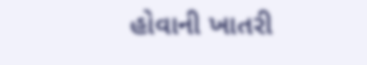હોવાની ખાતરી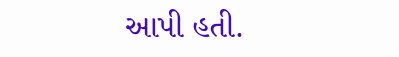આપી હતી.